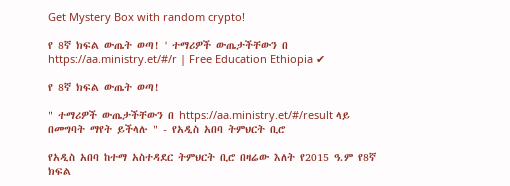Get Mystery Box with random crypto!

የ 8ኛ ክፍል ውጤት ወጣ! ' ተማሪዎች ውጤታችቸውን በ https://aa.ministry.et/#/r | Free Education Ethiopia ✔

የ 8ኛ ክፍል ውጤት ወጣ!

" ተማሪዎች ውጤታችቸውን በ https://aa.ministry.et/#/result ላይ በመግባት ማየት ይችላሉ " - የአዲስ አበባ ትምህርት ቢሮ

የአዲስ አበባ ከተማ አስተዳደር ትምህርት ቢሮ በዛሬው እለት የ2015 ዓ.ም የ8ኛ ክፍል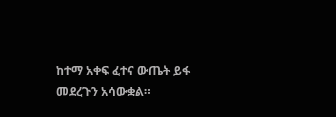ከተማ አቀፍ ፈተና ውጤት ይፋ መደረጉን አሳውቋል።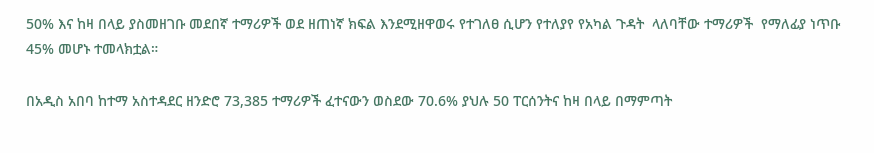50% እና ከዛ በላይ ያስመዘገቡ መደበኛ ተማሪዎች ወደ ዘጠነኛ ክፍል እንደሚዘዋወሩ የተገለፀ ሲሆን የተለያየ የአካል ጉዳት  ላለባቸው ተማሪዎች  የማለፊያ ነጥቡ 45% መሆኑ ተመላክቷል።

በአዲስ አበባ ከተማ አስተዳደር ዘንድሮ 73,385 ተማሪዎች ፈተናውን ወስደው 70.6% ያህሉ 50 ፐርሰንትና ከዛ በላይ በማምጣት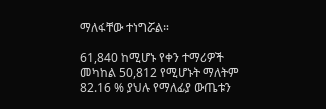ማለፋቸው ተነግሯል።

61,840 ከሚሆኑ የቀን ተማሪዎች መካከል 50,812 የሚሆኑት ማለትም 82.16 % ያህሉ የማለፊያ ውጤቱን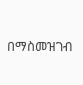በማስመዝገብ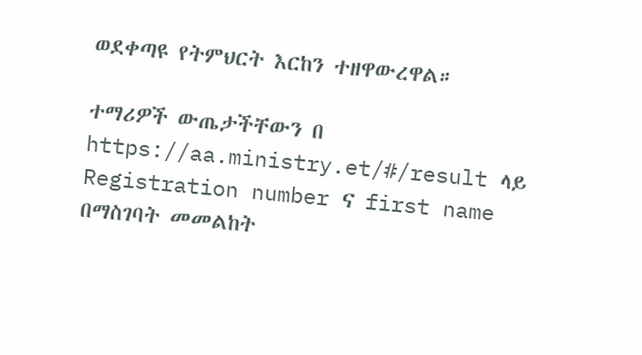ወደቀጣዩ የትምህርት እርከን ተዘዋውረዋል።

ተማሪዎች ውጤታችቸውን በ https://aa.ministry.et/#/result ላይ Registration number ና first name በማስገባት መመልከት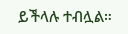ይችላሉ ተብሏል።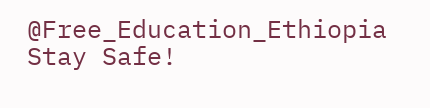@Free_Education_Ethiopia
Stay Safe!